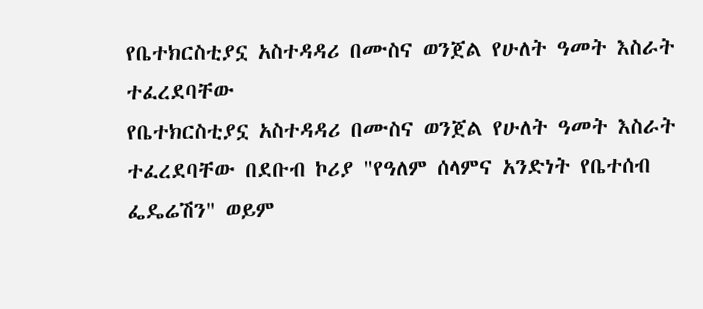የቤተክርስቲያኗ አስተዳዳሪ በሙስና ወንጀል የሁለት ዓመት እስራት ተፈረደባቸው
የቤተክርስቲያኗ አስተዳዳሪ በሙስና ወንጀል የሁለት ዓመት እስራት ተፈረደባቸው በደቡብ ኮሪያ "የዓለም ሰላምና አንድነት የቤተሰብ ፌዴሬሽን" ወይም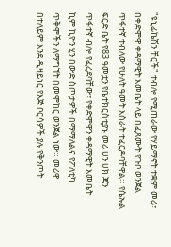"ዩኒፊኬሽን ቸርች" ተብሎ የሚጠራው የሃይማኖት ተቋም መሪ፣ በቀድሞዋ ቀዳማዊት እመቤት ላይ በፈጸሙት የጉቦ ወንጀል ጥፋተኛ ተብለው የሁለት ዓመት እስራት ተፈርዶባቸዋል። የሴኡል ፍርድ ቤት የ83 ዓመቷን የቤተክርስቲያኑ መሪ ሀን ሀክ ጃን ጥፋተኛ ብሎ የፈረደባቸው፣ የቀድሞዋን ቀዳማዊት እመቤት ኪም ኪዮን ሂን በውድ ስጦታዎች በማማለልና የፖለቲካ ጥቅሞችን ለማግኘት በመሞከር ወንጀል ነው። መሪዋ በተለይም እንደ ዲዛይነር የእጅ ቦርሳዎች ያሉ የቅንጦት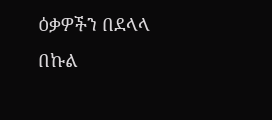ዕቃዎችን በደላላ በኩል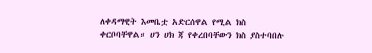ለቀዳማዊት እመቤቷ አድርሰዋል የሚል ክስ ቀርቦባቸዋል። ሀን ሀክ ጃ የቀረበባቸውን ክስ ያስተባበሉ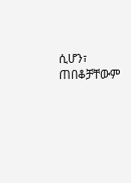ሲሆን፣ ጠበቆቻቸውም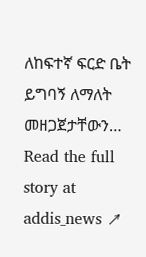ለከፍተኛ ፍርድ ቤት ይግባኝ ለማለት መዘጋጀታቸውን…
Read the full story at addis_news ↗